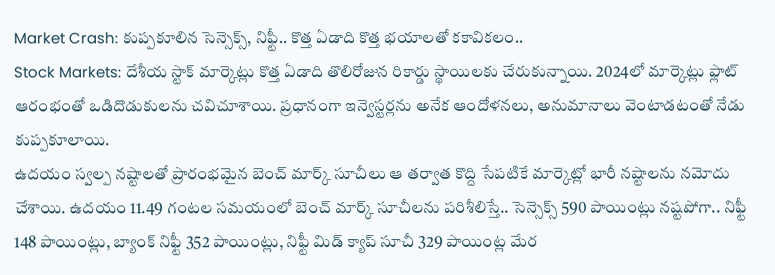Market Crash: కుప్పకూలిన సెన్సెక్స్, నిఫ్టీ.. కొత్త ఏడాది కొత్త భయాలతో కకావికలం..
Stock Markets: దేశీయ స్టాక్ మార్కెట్లు కొత్త ఏడాది తొలిరోజున రికార్డు స్థాయిలకు చేరుకున్నాయి. 2024లో మార్కెట్లు ఫ్లాట్ ఆరంభంతో ఒడిదొడుకులను చవిచూశాయి. ప్రధానంగా ఇన్వెస్టర్లను అనేక ఆందోళనలు, అనుమానాలు వెంటాడటంతో నేడు కుప్పకూలాయి.
ఉదయం స్వల్ప నష్టాలతో ప్రారంభమైన బెంచ్ మార్క్ సూచీలు ఆ తర్వాత కొద్ది సేపటికే మార్కెట్లో భారీ నష్టాలను నమోదు చేశాయి. ఉదయం 11.49 గంటల సమయంలో బెంచ్ మార్క్ సూచీలను పరిశీలిస్తే.. సెన్సెక్స్ 590 పాయింట్లు నష్టపోగా.. నిఫ్టీ 148 పాయింట్లు, బ్యాంక్ నిఫ్టీ 352 పాయింట్లు, నిఫ్టీ మిడ్ క్యాప్ సూచీ 329 పాయింట్ల మేర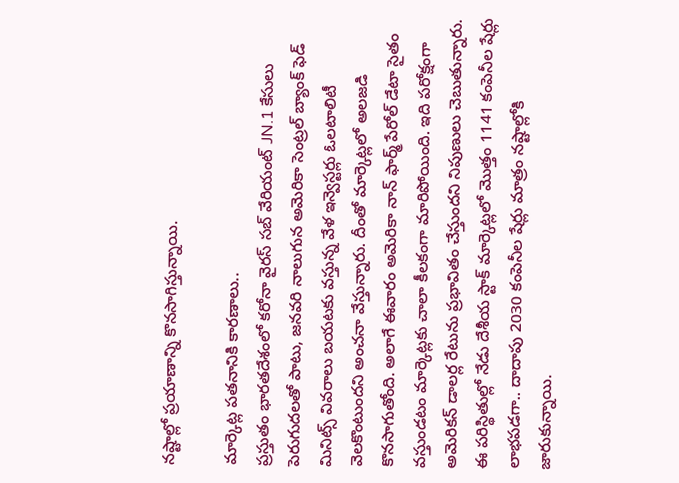నష్టాల్లో ప్రయాణాన్ని కొనసాగిస్తున్నాయి.

మార్కెట్ల పతనానికి కారణాలు..
ప్రస్తుతం భారతదేశంలో కరోనా వైరస్ సబ్ వేరియంట్ JN.1 కేసులు పెరుగుదలతో పాటు, జనవరి నాలుగున అమెరికా సెంట్రల్ బ్యాంక్ ఫెడ్ మినిట్స్ వివరాలు బయటకు వస్తున్న వేళ ఇన్వెస్టర్లు ఓలటాలిటీ వెలకొంటుందని అంచనా వేస్తున్నారు. దీంతో మార్కెట్లలో అలజడి కొనసాగుతోంది. అలాగే ఈవారం అమెరికా నాన్ ఫార్మ్ పేరోల్ డేటా సైతం వస్తుండటం మార్కెట్లకు చాలా కీలకంగా మారిపోయింది. ఇది పరోక్షంగా అమెరికన్ డాలర్ల రేటును ప్రభావితం చేస్తుందని నిపుణులు చెబుతున్నారు.
ఈ పరిస్థితుల్లో నేడు దేశీయ స్టాక్ మార్కెట్లలో మెుత్తం 1141 కంపెనీల షేర్లు లాభపడగా.. దాదాపు 2030 కంపెనీల షేర్లు మాత్రం నష్టాల్లోకి జారుకున్నాయి.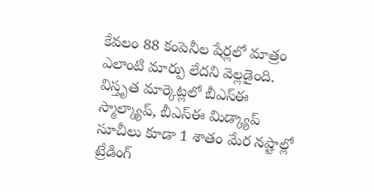కేవలం 88 కంపెనీల షేర్లలో మాత్రం ఎలాంటి మార్పు లేదని వెల్లడైంది. విస్తృత మార్కెట్లలో బీఎస్ఈ స్మాల్క్యాప్, బీఎస్ఈ మిడ్క్యాప్ సూచీలు కూడా 1 శాతం మేర నష్టాల్లో ట్రేడింగ్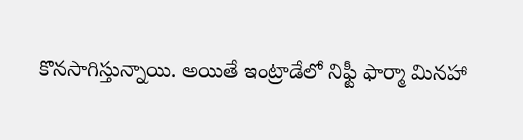కొనసాగిస్తున్నాయి. అయితే ఇంట్రాడేలో నిఫ్టీ ఫార్మా మినహా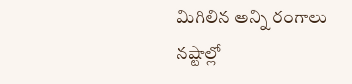మిగిలిన అన్ని రంగాలు నష్టాల్లో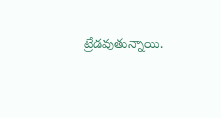ట్రేడవుతున్నాయి.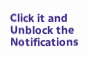Click it and Unblock the Notifications